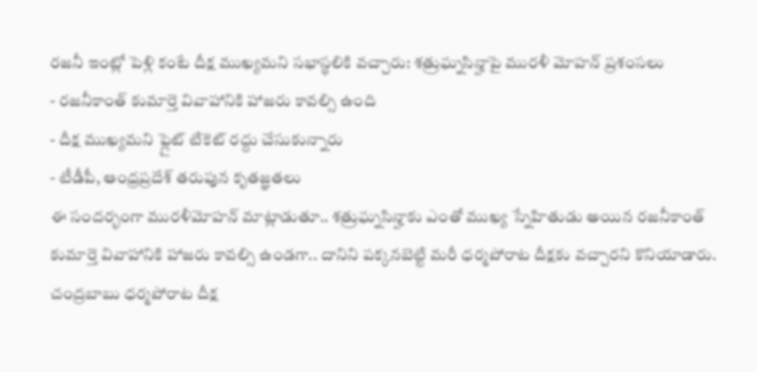రజనీ ఇంట్లో పెళ్లి కంటే దీక్ష ముఖ్యమని సభాస్థలికి వచ్చారు: శత్రుఘ్నసిన్హాపై మురళీ మోహన్ ప్రశంసలు
- రజనీకాంత్ కుమార్తె వివాహానికి హాజరు కావల్సి ఉంది
- దీక్ష ముఖ్యమని ఫ్లైట్ టికెట్ రద్దు చేసుకున్నారు
- టీడీపీ, ఆంధ్రప్రదేశ్ తరుపున కృతజ్ఞతలు
ఈ సందర్భంగా మురళీమోహన్ మాట్లాడుతూ.. శత్రుఘ్నసిన్హాకు ఎంతో ముఖ్య స్నేహితుడు అయిన రజనీకాంత్ కుమార్తె వివాహానికి హాజరు కావల్సి ఉండగా.. దానిని పక్కనబెట్టి మరీ ధర్మపోరాట దీక్షకు వచ్చారని కొనియాడారు. చంద్రబాబు ధర్మపోరాట దీక్ష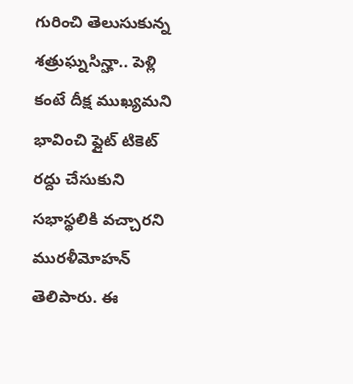గురించి తెలుసుకున్న శత్రుఘ్నసిన్హా.. పెళ్లి కంటే దీక్ష ముఖ్యమని భావించి ఫ్లైట్ టికెట్ రద్దు చేసుకుని సభాస్థలికి వచ్చారని మురళీమోహన్ తెలిపారు. ఈ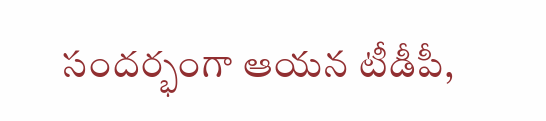సందర్భంగా ఆయన టీడీపీ,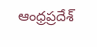ఆంధ్రప్రదేశ్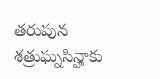తరుపున శత్రుఘ్నసిన్హాకు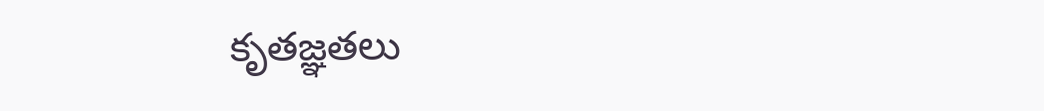కృతజ్ఞతలు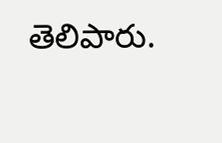తెలిపారు.